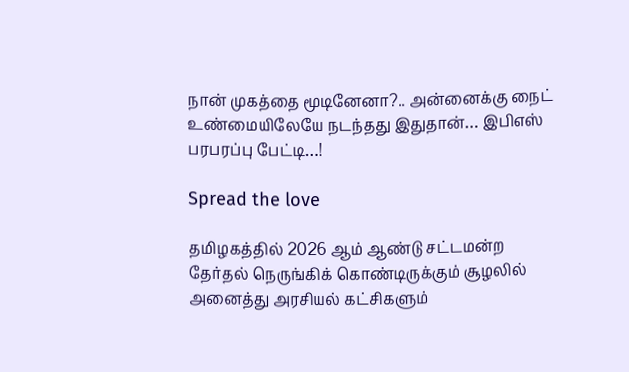நான் முகத்தை மூடினேனா?.. அன்னைக்கு நைட் உண்மையிலேயே நடந்தது இதுதான்… இபிஎஸ் பரபரப்பு பேட்டி…!

Spread the love

தமிழகத்தில் 2026 ஆம் ஆண்டு சட்டமன்ற தேர்தல் நெருங்கிக் கொண்டிருக்கும் சூழலில் அனைத்து அரசியல் கட்சிகளும்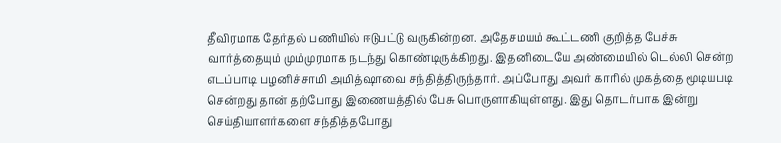தீவிரமாக தேர்தல் பணியில் ஈடுபட்டு வருகின்றன. அதேசமயம் கூட்டணி குறித்த பேச்சு வார்த்தையும் மும்முரமாக நடந்து கொண்டிருக்கிறது. இதனிடையே அண்மையில் டெல்லி சென்ற எடப்பாடி பழனிச்சாமி அமித்ஷாவை சந்தித்திருந்தார். அப்போது அவர் காரில் முகத்தை மூடியபடி சென்றது தான் தற்போது இணையத்தில் பேசு பொருளாகியுள்ளது. இது தொடர்பாக இன்று செய்தியாளர்களை சந்தித்தபோது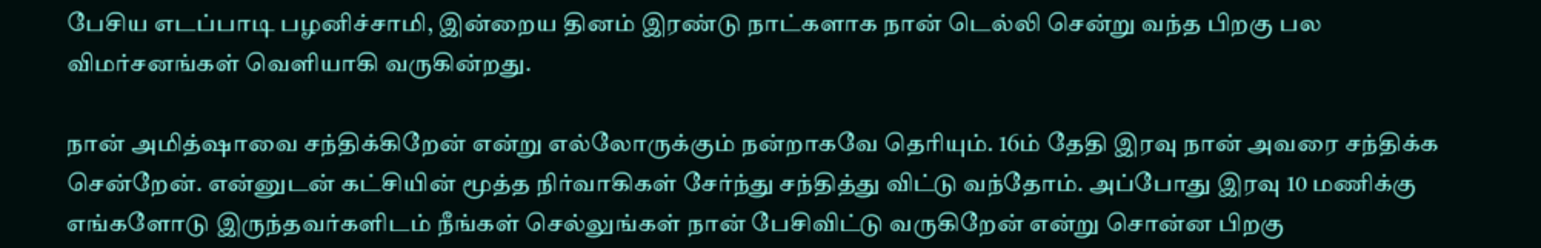பேசிய எடப்பாடி பழனிச்சாமி, இன்றைய தினம் இரண்டு நாட்களாக நான் டெல்லி சென்று வந்த பிறகு பல விமர்சனங்கள் வெளியாகி வருகின்றது.

நான் அமித்ஷாவை சந்திக்கிறேன் என்று எல்லோருக்கும் நன்றாகவே தெரியும். 16ம் தேதி இரவு நான் அவரை சந்திக்க சென்றேன். என்னுடன் கட்சியின் மூத்த நிர்வாகிகள் சேர்ந்து சந்தித்து விட்டு வந்தோம். அப்போது இரவு 10 மணிக்கு எங்களோடு இருந்தவர்களிடம் நீங்கள் செல்லுங்கள் நான் பேசிவிட்டு வருகிறேன் என்று சொன்ன பிறகு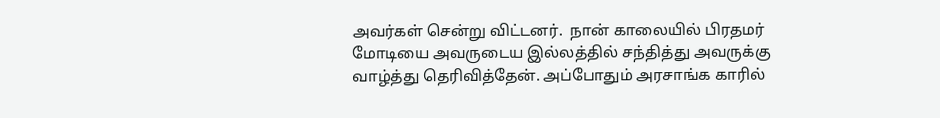அவர்கள் சென்று விட்டனர்.  நான் காலையில் பிரதமர் மோடியை அவருடைய இல்லத்தில் சந்தித்து அவருக்கு வாழ்த்து தெரிவித்தேன். அப்போதும் அரசாங்க காரில்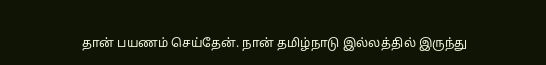தான் பயணம் செய்தேன். நான் தமிழ்நாடு இல்லத்தில் இருந்து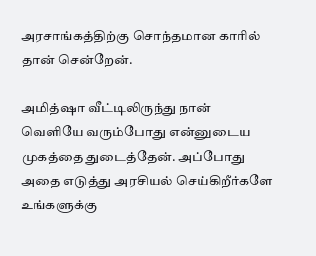அரசாங்கத்திற்கு சொந்தமான காரில் தான் சென்றேன்.

அமித்ஷா வீட்டிலிருந்து நான் வெளியே வரும்போது என்னுடைய முகத்தை துடைத்தேன். அப்போது அதை எடுத்து அரசியல் செய்கிறீர்களே உங்களுக்கு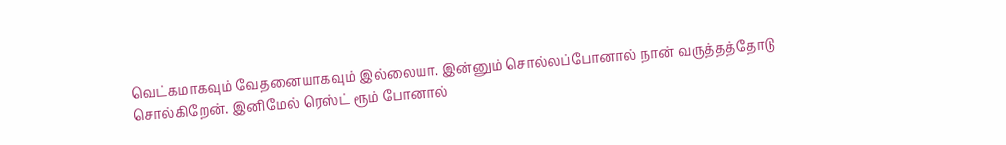வெட்கமாகவும் வேதனையாகவும் இல்லையா. இன்னும் சொல்லப்போனால் நான் வருத்தத்தோடு சொல்கிறேன். இனிமேல் ரெஸ்ட் ரூம் போனால்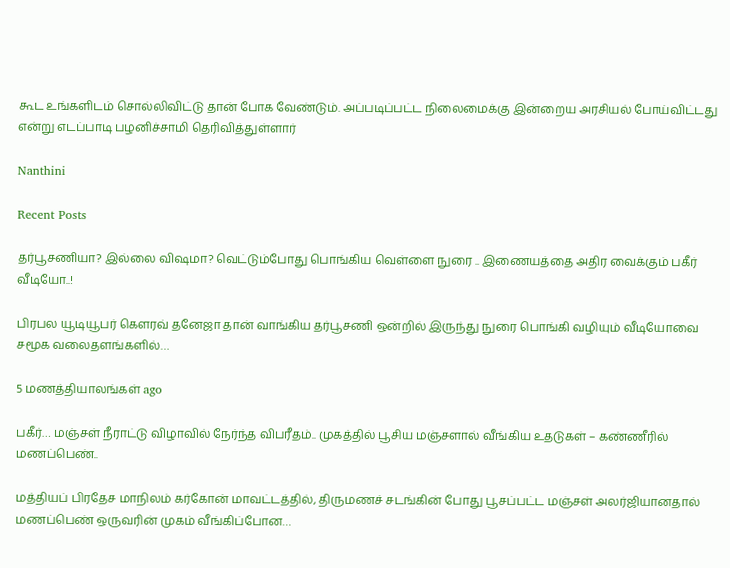கூட உங்களிடம் சொல்லிவிட்டு தான் போக வேண்டும். அப்படிப்பட்ட நிலைமைக்கு இன்றைய அரசியல் போய்விட்டது என்று எடப்பாடி பழனிச்சாமி தெரிவித்துள்ளார்

Nanthini

Recent Posts

தர்பூசணியா? இல்லை விஷமா? வெட்டும்போது பொங்கிய வெள்ளை நுரை .. இணையத்தை அதிர வைக்கும் பகீர் வீடியோ..!

பிரபல யூடியூபர் கௌரவ் தனேஜா தான் வாங்கிய தர்பூசணி ஒன்றில் இருந்து நுரை பொங்கி வழியும் வீடியோவை சமூக வலைதளங்களில்…

5 மணத்தியாலங்கள் ago

பகீர்… மஞ்சள் நீராட்டு விழாவில் நேர்ந்த விபரீதம்.. முகத்தில் பூசிய மஞ்சளால் வீங்கிய உதடுகள் – கண்ணீரில் மணப்பெண்..

மத்தியப் பிரதேச மாநிலம் கர்கோன் மாவட்டத்தில், திருமணச் சடங்கின் போது பூசப்பட்ட மஞ்சள் அலர்ஜியானதால் மணப்பெண் ஒருவரின் முகம் வீங்கிப்போன…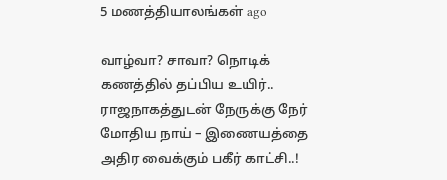5 மணத்தியாலங்கள் ago

வாழ்வா? சாவா? நொடிக் கணத்தில் தப்பிய உயிர்.. ராஜநாகத்துடன் நேருக்கு நேர் மோதிய நாய் – இணையத்தை அதிர வைக்கும் பகீர் காட்சி..!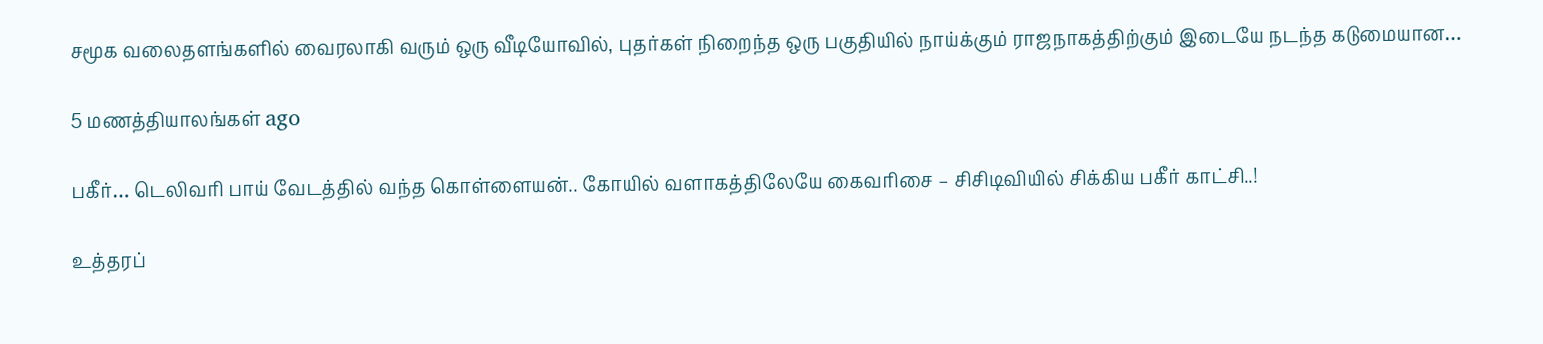சமூக வலைதளங்களில் வைரலாகி வரும் ஒரு வீடியோவில், புதர்கள் நிறைந்த ஒரு பகுதியில் நாய்க்கும் ராஜநாகத்திற்கும் இடையே நடந்த கடுமையான…

5 மணத்தியாலங்கள் ago

பகீர்… டெலிவரி பாய் வேடத்தில் வந்த கொள்ளையன்.. கோயில் வளாகத்திலேயே கைவரிசை – சிசிடிவியில் சிக்கிய பகீர் காட்சி..!

உத்தரப்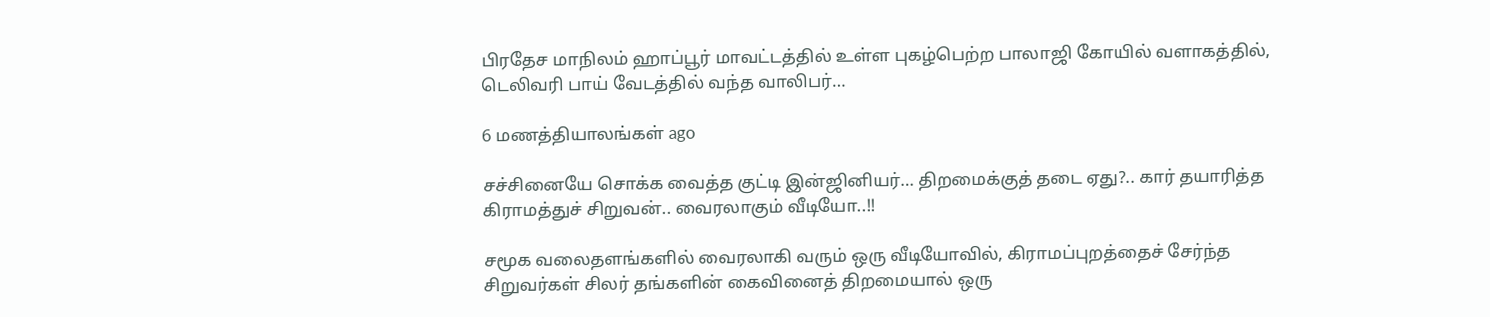பிரதேச மாநிலம் ஹாப்பூர் மாவட்டத்தில் உள்ள புகழ்பெற்ற பாலாஜி கோயில் வளாகத்தில், டெலிவரி பாய் வேடத்தில் வந்த வாலிபர்…

6 மணத்தியாலங்கள் ago

சச்சினையே சொக்க வைத்த குட்டி இன்ஜினியர்… திறமைக்குத் தடை ஏது?.. கார் தயாரித்த கிராமத்துச் சிறுவன்.. வைரலாகும் வீடியோ..!!

சமூக வலைதளங்களில் வைரலாகி வரும் ஒரு வீடியோவில், கிராமப்புறத்தைச் சேர்ந்த சிறுவர்கள் சிலர் தங்களின் கைவினைத் திறமையால் ஒரு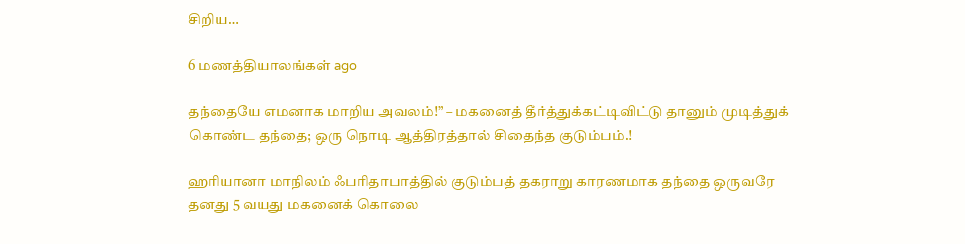சிறிய…

6 மணத்தியாலங்கள் ago

தந்தையே எமனாக மாறிய அவலம்!” – மகனைத் தீர்த்துக்கட்டிவிட்டு தானும் முடித்துக் கொண்ட தந்தை; ஒரு நொடி ஆத்திரத்தால் சிதைந்த குடும்பம்.!

ஹரியானா மாநிலம் ஃபரிதாபாத்தில் குடும்பத் தகராறு காரணமாக தந்தை ஒருவரே தனது 5 வயது மகனைக் கொலை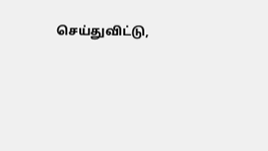செய்துவிட்டு,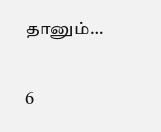தானும்…

6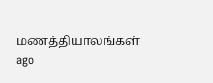மணத்தியாலங்கள் ago